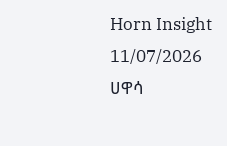Horn Insight
11/07/2026
ሀዋሳ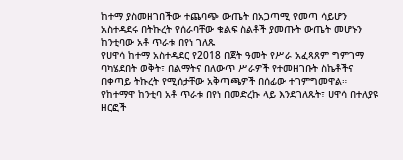ከተማ ያስመዘገበችው ተጨባጭ ውጤት በአጋጣሚ የመጣ ሳይሆን አስተዳደሩ በትኩረት የሰራባቸው ቁልፍ ስልቶች ያመጡት ውጤት መሆኑን ከንቲባው አቶ ጥራቱ በየነ ገለጹ
የሀዋሳ ከተማ አስተዳደር የ2018 በጀት ዓመት የሥራ አፈጻጸም ግምገማ ባካሄደበት ወቅት፣ በልማትና በለውጥ ሥራዎች የተመዘገቡት ስኬቶችና በቀጣይ ትኩረት የሚሰታቸው አቅጣጫዎች በሰፊው ተገምግመዋል።
የከተማዋ ከንቲባ አቶ ጥራቱ በየነ በመድረኩ ላይ እንደገለጹት፣ ሀዋሳ በተለያዩ ዘርፎች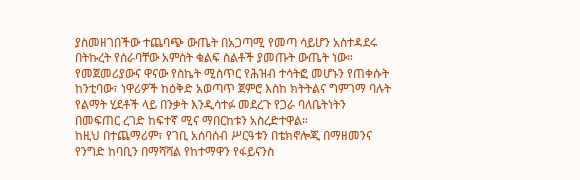ያስመዘገበችው ተጨባጭ ውጤት በአጋጣሚ የመጣ ሳይሆን አስተዳደሩ በትኩረት የሰራባቸው አምስት ቁልፍ ስልቶች ያመጡት ውጤት ነው።
የመጀመሪያውና ዋናው የስኬት ሚስጥር የሕዝብ ተሳትፎ መሆኑን የጠቀሱት ከንቲባው፣ ነዋሪዎች ከዕቅድ አወጣጥ ጀምሮ እስከ ክትትልና ግምገማ ባሉት የልማት ሂደቶች ላይ በንቃት እንዲሳተፉ መደረጉ የጋራ ባለቤትነትን በመፍጠር ረገድ ከፍተኛ ሚና ማበርከቱን አስረድተዋል።
ከዚህ በተጨማሪም፣ የገቢ አሰባሰብ ሥርዓቱን በቴክኖሎጂ በማዘመንና የንግድ ከባቢን በማሻሻል የከተማዋን የፋይናንስ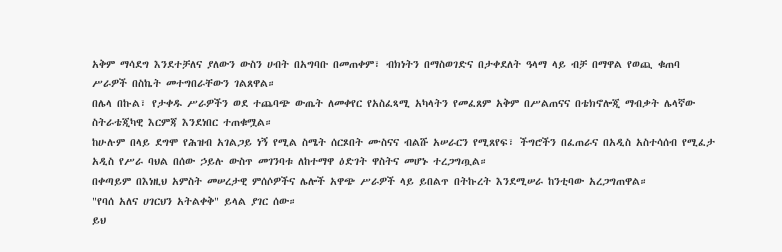አቅም ማሳደግ እንደተቻለና ያለውን ውስን ሀብት በአግባቡ በመጠቀም፣ ብክነትን በማስወገድና በታቀደለት ዓላማ ላይ ብቻ በማዋል የወጪ ቁጠባ ሥራዎች በስኬት መተግበራቸውን ገልጸዋል።
በሌላ በኩል፣ የታቀዱ ሥራዎችን ወደ ተጨባጭ ውጤት ለመቀየር የአስፈጻሚ አካላትን የመፈጸም አቅም በሥልጠናና በቴክኖሎጂ ማብቃት ሌላኛው ስትራቴጂካዊ እርምጃ እንደነበር ተጠቁሟል።
ከሁሉም በላይ ደግሞ የሕዝብ አገልጋይ ነኝ የሚል ስሜት ሰርጾበት ሙስናና ብልሹ አሠራርን የሚጸየፍ፣ ችግሮችን በፈጠራና በአዲስ አስተሳሰብ የሚፈታ አዲስ የሥራ ባህል በሰው ኃይሉ ውስጥ መገንባቱ ለከተማዋ ዕድገት ዋስትና መሆኑ ተረጋግጧል።
በቀጣይም በእነዚህ አምስት መሠረታዊ ምሰሶዎችና ሌሎች አዋጭ ሥራዎች ላይ ይበልጥ በትኩረት እንደሚሠራ ከንቲባው አረጋግጠዋል።
"የባሰ አለና ሀገርህን አትልቀቅ" ይላል ያገር ሰው።
ይህ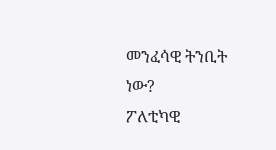መንፈሳዊ ትንቢት ነው?
ፖለቲካዊ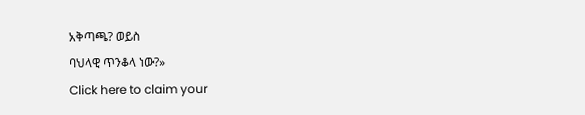አቅጣጫ? ወይስ
ባህላዊ ጥንቆላ ነው?»
Click here to claim your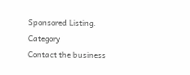Sponsored Listing.
Category
Contact the business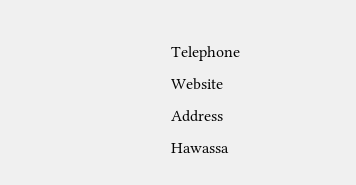Telephone
Website
Address
Hawassa